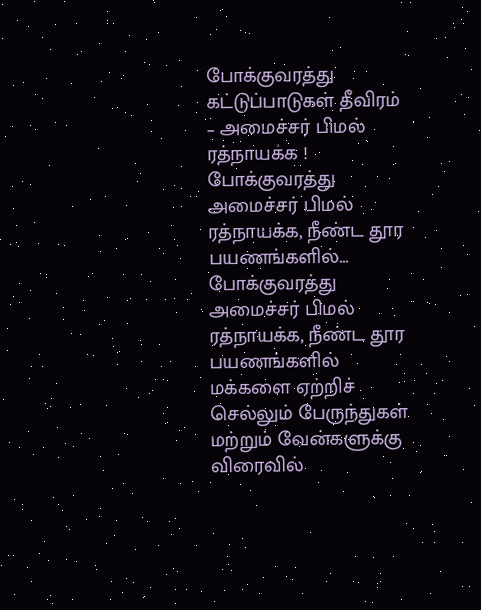போக்குவரத்து கட்டுப்பாடுகள் தீவிரம் – அமைச்சர் பிமல் ரத்நாயக்க !
போக்குவரத்து அமைச்சர் பிமல் ரத்நாயக்க, நீண்ட தூர பயணங்களில்...
போக்குவரத்து அமைச்சர் பிமல் ரத்நாயக்க, நீண்ட தூர பயணங்களில் மக்களை ஏற்றிச் செல்லும் பேருந்துகள் மற்றும் வேன்களுக்கு விரைவில்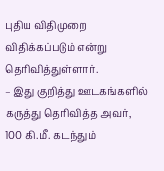புதிய விதிமுறை விதிக்கப்படும் என்று தெரிவித்துள்ளார்.
– இது குறித்து ஊடகங்களில் கருத்து தெரிவித்த அவர்,
100 கி.மீ. கடந்தும்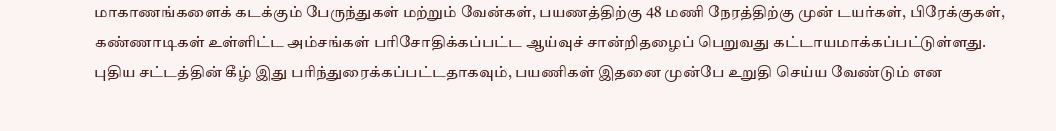மாகாணங்களைக் கடக்கும் பேருந்துகள் மற்றும் வேன்கள், பயணத்திற்கு 48 மணி நேரத்திற்கு முன் டயர்கள், பிரேக்குகள், கண்ணாடிகள் உள்ளிட்ட அம்சங்கள் பரிசோதிக்கப்பட்ட ஆய்வுச் சான்றிதழைப் பெறுவது கட்டாயமாக்கப்பட்டுள்ளது. புதிய சட்டத்தின் கீழ் இது பரிந்துரைக்கப்பட்டதாகவும், பயணிகள் இதனை முன்பே உறுதி செய்ய வேண்டும் என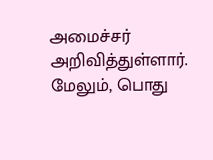அமைச்சர் அறிவித்துள்ளார்.
மேலும், பொது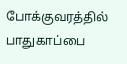போக்குவரத்தில் பாதுகாப்பை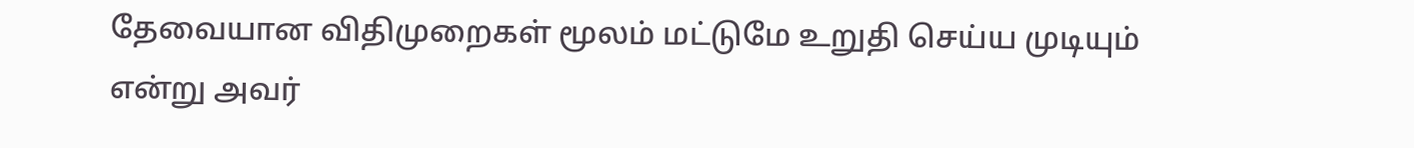தேவையான விதிமுறைகள் மூலம் மட்டுமே உறுதி செய்ய முடியும் என்று அவர்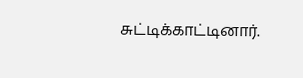சுட்டிக்காட்டினார்.